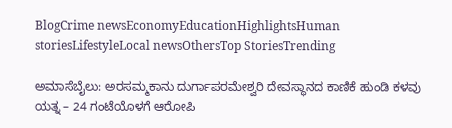BlogCrime newsEconomyEducationHighlightsHuman storiesLifestyleLocal newsOthersTop StoriesTrending

ಅಮಾಸೆಬೈಲು: ಅರಸಮ್ಮಕಾನು ದುರ್ಗಾಪರಮೇಶ್ವರಿ ದೇವಸ್ಥಾನದ ಕಾಣಿಕೆ ಹುಂಡಿ ಕಳವು ಯತ್ನ – 24 ಗಂಟೆಯೊಳಗೆ ಆರೋಪಿ‌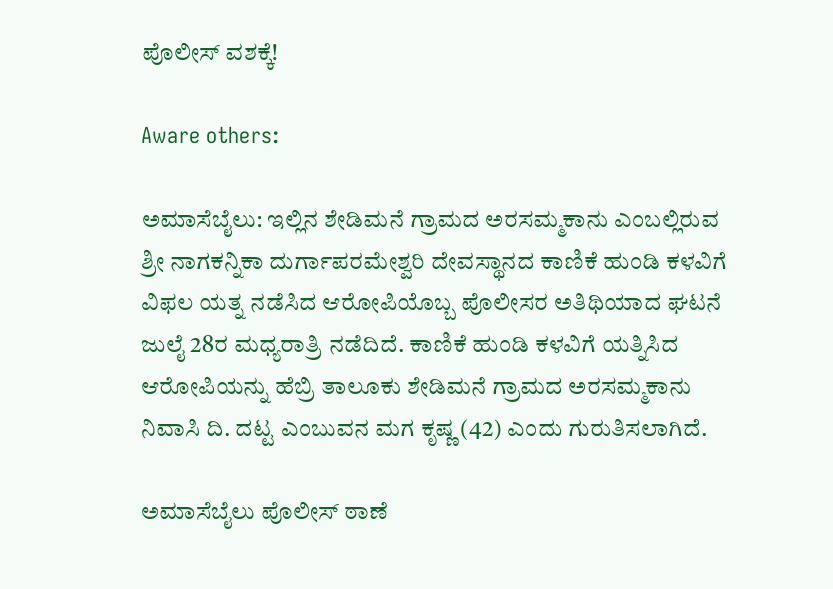ಪೊಲೀಸ್ ವಶಕ್ಕೆ!

Aware others:

ಅಮಾಸೆಬೈಲು: ಇಲ್ಲಿನ ಶೇಡಿಮನೆ ಗ್ರಾಮದ ಅರಸಮ್ಮಕಾನು ಎಂಬಲ್ಲಿರುವ ಶ್ರೀ ನಾಗಕನ್ನಿಕಾ ದುರ್ಗಾಪರಮೇಶ್ವರಿ ದೇವಸ್ಥಾನದ ಕಾಣಿಕೆ ಹುಂಡಿ ಕಳವಿಗೆ ವಿಫಲ ಯತ್ನ ನಡೆಸಿದ ಆರೋಪಿಯೊಬ್ಬ ಪೊಲೀಸರ ಅತಿಥಿಯಾದ ಘಟನೆ ಜುಲೈ 28ರ ಮಧ್ಯರಾತ್ರಿ ನಡೆದಿದೆ. ಕಾಣಿಕೆ ಹುಂಡಿ ಕಳವಿಗೆ ಯತ್ನಿಸಿದ ಆರೋಪಿಯನ್ನು ಹೆಬ್ರಿ ತಾಲೂಕು ಶೇಡಿಮನೆ ಗ್ರಾಮದ ಅರಸಮ್ಮ‌ಕಾನು ನಿವಾಸಿ ದಿ. ದಟ್ಟ ಎಂಬುವನ ಮಗ ಕೃಷ್ಣ (42) ಎಂದು ಗುರುತಿಸಲಾಗಿದೆ.

ಅಮಾಸೆಬೈಲು ಪೊಲೀಸ್ ಠಾಣೆ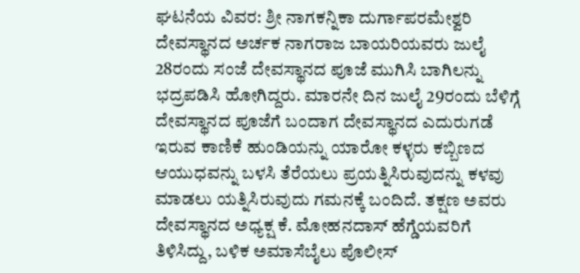ಘಟನೆಯ ವಿವರ: ಶ್ರೀ ನಾಗಕನ್ನಿಕಾ ದುರ್ಗಾಪರಮೇಶ್ವರಿ ದೇವಸ್ಥಾನದ ಅರ್ಚಕ ನಾಗರಾಜ ಬಾಯರಿಯವರು ಜುಲೈ 28ರಂದು ಸಂಜೆ ದೇವಸ್ಥಾನದ ಪೂಜೆ ಮುಗಿಸಿ ಬಾಗಿಲನ್ನು ಭದ್ರಪಡಿಸಿ ಹೋಗಿದ್ದರು. ಮಾರನೇ ದಿನ ಜುಲೈ 29ರಂದು ಬೆಳಿಗ್ಗೆ ದೇವಸ್ಥಾನದ ಪೂಜೆಗೆ ಬಂದಾಗ ದೇವಸ್ಥಾನದ ಎದುರುಗಡೆ ಇರುವ ಕಾಣಿಕೆ ಹುಂಡಿಯನ್ನು ಯಾರೋ ಕಳ್ಳರು ಕಬ್ಬಿಣದ ಆಯುಧವನ್ನು ಬಳಸಿ ತೆರೆಯಲು ಪ್ರಯತ್ನಿಸಿರುವುದನ್ನು ಕಳವು ಮಾಡಲು ಯತ್ನಿಸಿರುವುದು ಗಮನಕ್ಕೆ ಬಂದಿದೆ. ತಕ್ಷಣ ಅವರು ದೇವಸ್ಥಾನದ ಅಧ್ಯಕ್ಷ ಕೆ. ಮೋಹನದಾಸ್ ಹೆಗ್ಡೆಯವರಿಗೆ ತಿಳಿಸಿದ್ದು, ಬಳಿಕ ಅಮಾಸೆಬೈಲು ಪೊಲೀಸ್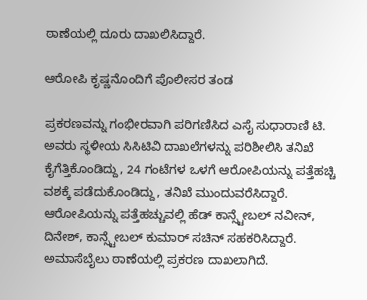ಠಾಣೆಯಲ್ಲಿ ದೂರು ದಾಖಲಿಸಿದ್ದಾರೆ.

ಆರೋಪಿ ಕೃಷ್ಣನೊಂದಿಗೆ ಪೊಲೀಸರ ತಂಡ

ಪ್ರಕರಣವನ್ನು ಗಂಭೀರವಾಗಿ ಪರಿಗಣಿಸಿದ ಎಸೈ ಸುಧಾರಾಣಿ ಟಿ. ಅವರು ಸ್ಥಳೀಯ ಸಿಸಿಟಿವಿ ದಾಖಲೆಗಳನ್ನು ಪರಿಶೀಲಿಸಿ ತನಿಖೆ ಕೈಗೆತ್ತಿಕೊಂಡಿದ್ದು, 24 ಗಂಟೆಗಳ ಒಳಗೆ ಆರೋಪಿಯನ್ನು ಪತ್ತೆಹಚ್ಚಿ ವಶಕ್ಕೆ ಪಡೆದುಕೊಂಡಿದ್ದು, ತನಿಖೆ ಮುಂದುವರೆಸಿದ್ದಾರೆ. ಆರೋಪಿಯನ್ನು ಪತ್ತೆಹಚ್ಚುವಲ್ಲಿ ಹೆಡ್ ಕಾನ್ಸ್ಟೇಬಲ್ ನವೀನ್, ದಿನೇಶ್, ಕಾನ್ಸ್ಟೇಬಲ್ ಕುಮಾರ್ ಸಚಿನ್ ಸಹಕರಿಸಿದ್ದಾರೆ. ಅಮಾಸೆಬೈಲು ಠಾಣೆಯಲ್ಲಿ ಪ್ರಕರಣ ದಾಖಲಾಗಿದೆ.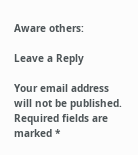Aware others:

Leave a Reply

Your email address will not be published. Required fields are marked *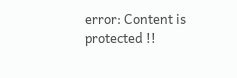error: Content is protected !!